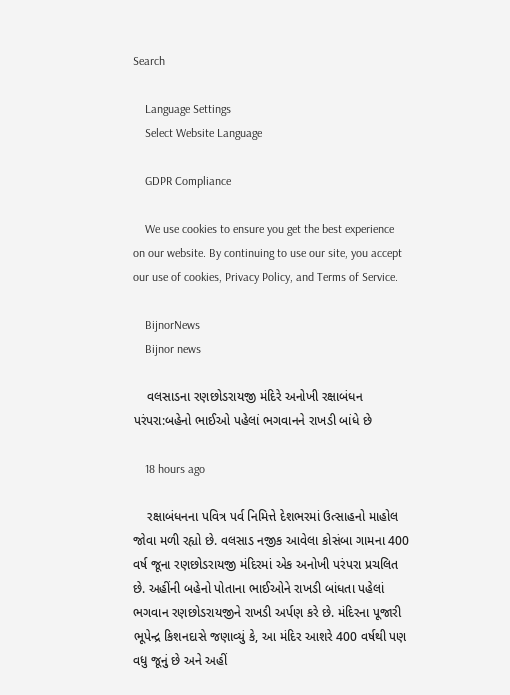Search

    Language Settings
    Select Website Language

    GDPR Compliance

    We use cookies to ensure you get the best experience on our website. By continuing to use our site, you accept our use of cookies, Privacy Policy, and Terms of Service.

    BijnorNews
    Bijnor news

    વલસાડના રણછોડરાયજી મંદિરે અનોખી રક્ષાબંધન પરંપરા:બહેનો ભાઈઓ પહેલાં ભગવાનને રાખડી બાંધે છે

    18 hours ago

    રક્ષાબંધનના પવિત્ર પર્વ નિમિત્તે દેશભરમાં ઉત્સાહનો માહોલ જોવા મળી રહ્યો છે. વલસાડ નજીક આવેલા કોસંબા ગામના 400 વર્ષ જૂના રણછોડરાયજી મંદિરમાં એક અનોખી પરંપરા પ્રચલિત છે. અહીંની બહેનો પોતાના ભાઈઓને રાખડી બાંધતા પહેલાં ભગવાન રણછોડરાયજીને રાખડી અર્પણ કરે છે. મંદિરના પૂજારી ભૂપેન્દ્ર કિશનદાસે જણાવ્યું કે, આ મંદિર આશરે 400 વર્ષથી પણ વધુ જૂનું છે અને અહીં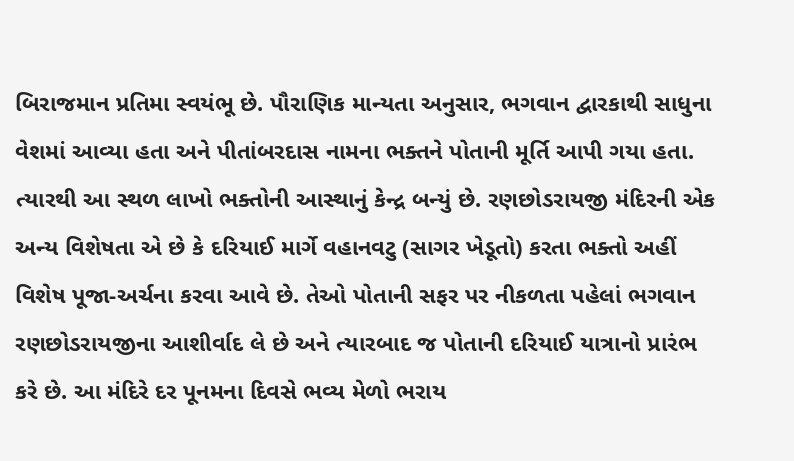બિરાજમાન પ્રતિમા સ્વયંભૂ છે. પૌરાણિક માન્યતા અનુસાર, ભગવાન દ્વારકાથી સાધુના વેશમાં આવ્યા હતા અને પીતાંબરદાસ નામના ભક્તને પોતાની મૂર્તિ આપી ગયા હતા. ત્યારથી આ સ્થળ લાખો ભક્તોની આસ્થાનું કેન્દ્ર બન્યું છે. રણછોડરાયજી મંદિરની એક અન્ય વિશેષતા એ છે કે દરિયાઈ માર્ગે વહાનવટુ (સાગર ખેડૂતો) કરતા ભક્તો અહીં વિશેષ પૂજા-અર્ચના કરવા આવે છે. તેઓ પોતાની સફર પર નીકળતા પહેલાં ભગવાન રણછોડરાયજીના આશીર્વાદ લે છે અને ત્યારબાદ જ પોતાની દરિયાઈ યાત્રાનો પ્રારંભ કરે છે. આ મંદિરે દર પૂનમના દિવસે ભવ્ય મેળો ભરાય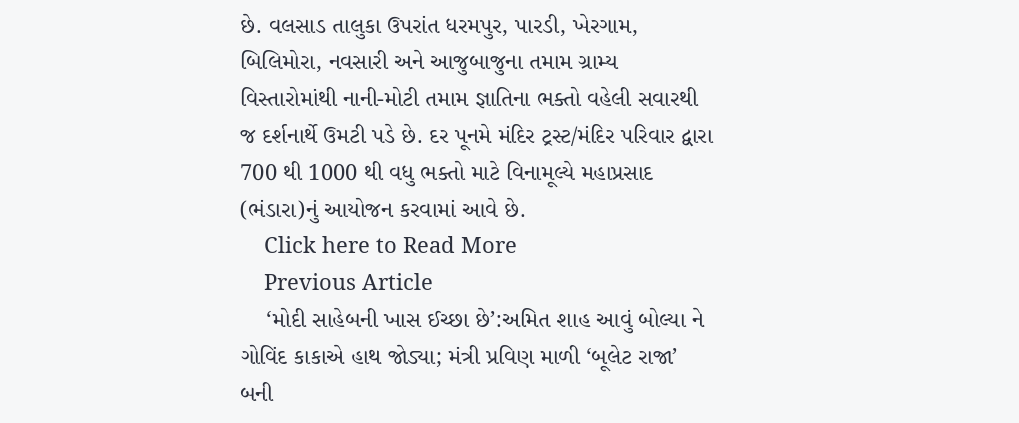છે. વલસાડ તાલુકા ઉપરાંત ધરમપુર, પારડી, ખેરગામ, બિલિમોરા, નવસારી અને આજુબાજુના તમામ ગ્રામ્ય વિસ્તારોમાંથી નાની-મોટી તમામ જ્ઞાતિના ભક્તો વહેલી સવારથી જ દર્શનાર્થે ઉમટી પડે છે. દર પૂનમે મંદિર ટ્રસ્ટ/મંદિર પરિવાર દ્વારા 700 થી 1000 થી વધુ ભક્તો માટે વિનામૂલ્યે મહાપ્રસાદ (ભંડારા)નું આયોજન કરવામાં આવે છે.
    Click here to Read More
    Previous Article
    ‘મોદી સાહેબની ખાસ ઈચ્છા છે’:અમિત શાહ આવું બોલ્યા ને ગોવિંદ કાકાએ હાથ જોડ્યા; મંત્રી પ્રવિણ માળી ‘બૂલેટ રાજા’ બની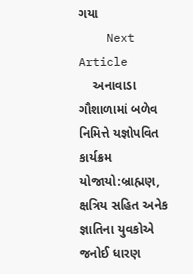ગયા
    Next Article
    અનાવાડા ગૌશાળામાં બળેવ નિમિત્તે યજ્ઞોપવિત કાર્યક્રમ યોજાયો:બ્રાહ્મણ, ક્ષત્રિય સહિત અનેક જ્ઞાતિના યુવકોએ જનોઈ ધારણ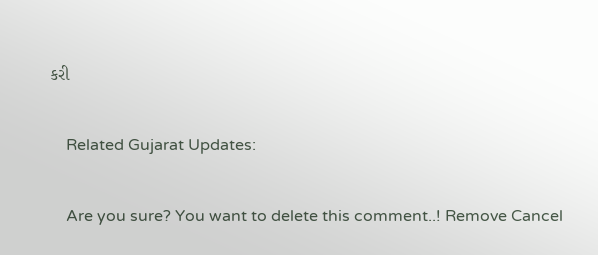કરી

    Related Gujarat Updates:

    Are you sure? You want to delete this comment..! Remove Cancel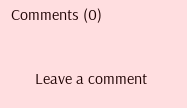Comments (0)

      Leave a comment